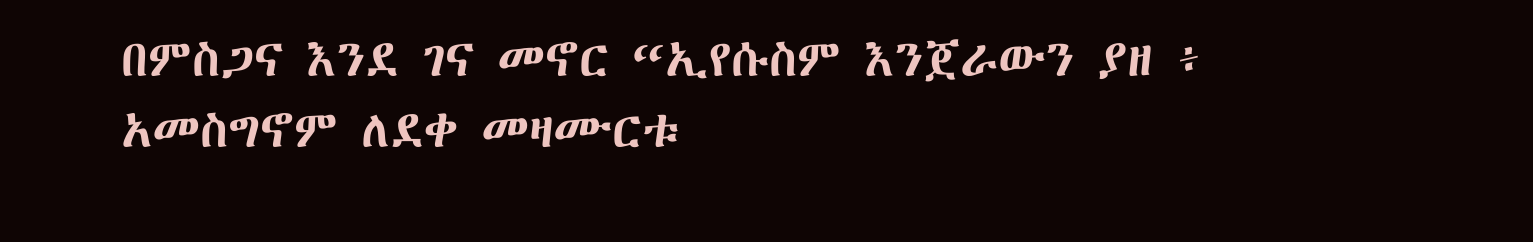በምስጋና እንደ ገና መኖር “ኢየሱስም እንጀራውን ያዘ ፥ አመስግኖም ለደቀ መዛሙርቱ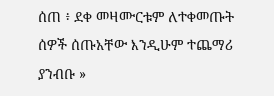ሰጠ ፥ ደቀ መዛሙርቱም ለተቀመጡት ሰዎች ሰጡአቸው እንዲሁም ተጨማሪ ያንብቡ »